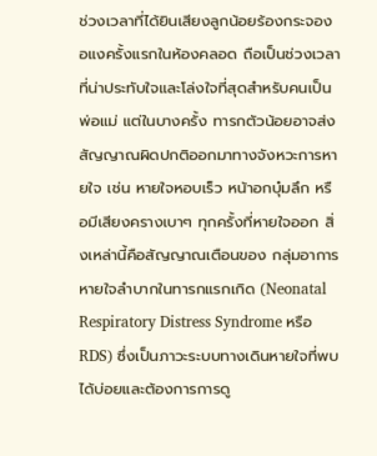ช่วงเวลาที่ได้ยินเสียงลูกน้อยร้องกระจองอแงครั้งแรกในห้องคลอด ถือเป็นช่วงเวลาที่น่าประทับใจและโล่งใจที่สุดสำหรับคนเป็นพ่อแม่ แต่ในบางครั้ง ทารกตัวน้อยอาจส่งสัญญาณผิดปกติออกมาทางจังหวะการหายใจ เช่น หายใจหอบเร็ว หน้าอกบุ๋มลึก หรือมีเสียงครางเบาๆ ทุกครั้งที่หายใจออก สิ่งเหล่านี้คือสัญญาณเตือนของ กลุ่มอาการหายใจลำบากในทารกแรกเกิด (Neonatal Respiratory Distress Syndrome หรือ RDS) ซึ่งเป็นภาวะระบบทางเดินหายใจที่พบได้บ่อยและต้องการการดู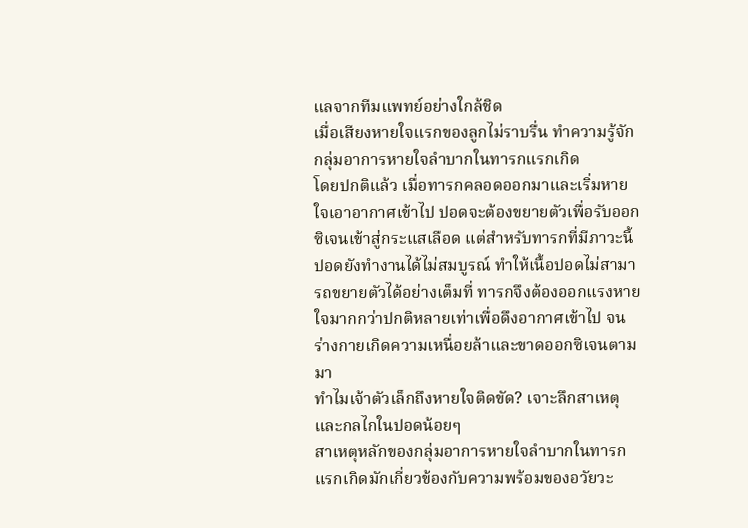แลจากทีมแพทย์อย่างใกล้ชิด
เมื่อเสียงหายใจแรกของลูกไม่ราบรื่น ทำความรู้จักกลุ่มอาการหายใจลำบากในทารกแรกเกิด
โดยปกติแล้ว เมื่อทารกคลอดออกมาและเริ่มหายใจเอาอากาศเข้าไป ปอดจะต้องขยายตัวเพื่อรับออกซิเจนเข้าสู่กระแสเลือด แต่สำหรับทารกที่มีภาวะนี้ ปอดยังทำงานได้ไม่สมบูรณ์ ทำให้เนื้อปอดไม่สามารถขยายตัวได้อย่างเต็มที่ ทารกจึงต้องออกแรงหายใจมากกว่าปกติหลายเท่าเพื่อดึงอากาศเข้าไป จนร่างกายเกิดความเหนื่อยล้าและขาดออกซิเจนตามมา
ทำไมเจ้าตัวเล็กถึงหายใจติดขัด? เจาะลึกสาเหตุและกลไกในปอดน้อยๆ
สาเหตุหลักของกลุ่มอาการหายใจลำบากในทารกแรกเกิดมักเกี่ยวข้องกับความพร้อมของอวัยวะ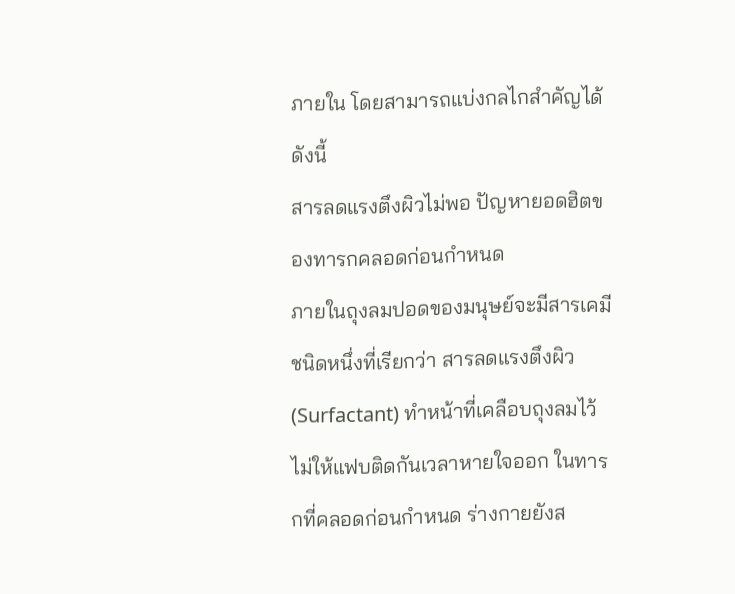ภายใน โดยสามารถแบ่งกลไกสำคัญได้ดังนี้
สารลดแรงตึงผิวไม่พอ ปัญหายอดฮิตของทารกคลอดก่อนกำหนด
ภายในถุงลมปอดของมนุษย์จะมีสารเคมีชนิดหนึ่งที่เรียกว่า สารลดแรงตึงผิว (Surfactant) ทำหน้าที่เคลือบถุงลมไว้ไม่ให้แฟบติดกันเวลาหายใจออก ในทารกที่คลอดก่อนกำหนด ร่างกายยังส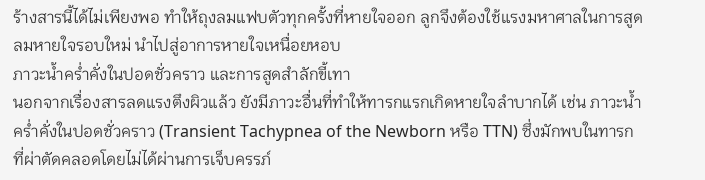ร้างสารนี้ได้ไม่เพียงพอ ทำให้ถุงลมแฟบตัวทุกครั้งที่หายใจออก ลูกจึงต้องใช้แรงมหาศาลในการสูดลมหายใจรอบใหม่ นำไปสู่อาการหายใจเหนื่อยหอบ
ภาวะน้ำคร่ำคั่งในปอดชั่วคราว และการสูดสำลักขี้เทา
นอกจากเรื่องสารลดแรงตึงผิวแล้ว ยังมีภาวะอื่นที่ทำให้ทารกแรกเกิดหายใจลำบากได้ เช่น ภาวะน้ำคร่ำคั่งในปอดชั่วคราว (Transient Tachypnea of the Newborn หรือ TTN) ซึ่งมักพบในทารกที่ผ่าตัดคลอดโดยไม่ได้ผ่านการเจ็บครรภ์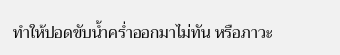ทำให้ปอดขับน้ำคร่ำออกมาไม่ทัน หรือภาวะ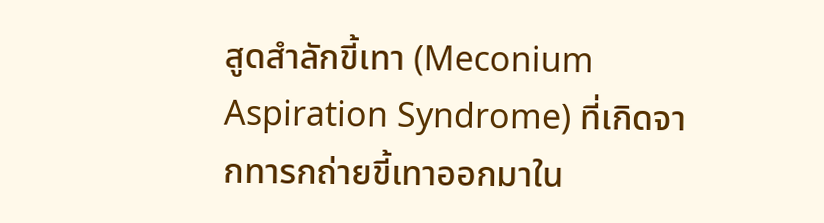สูดสำลักขี้เทา (Meconium Aspiration Syndrome) ที่เกิดจากทารกถ่ายขี้เทาออกมาใน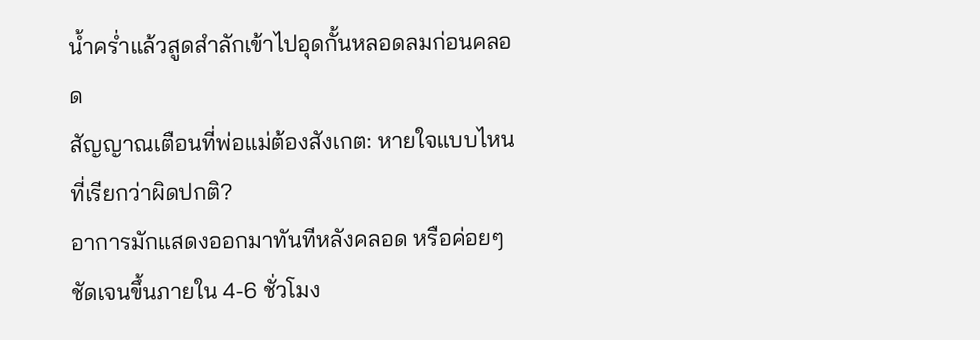น้ำคร่ำแล้วสูดสำลักเข้าไปอุดกั้นหลอดลมก่อนคลอด
สัญญาณเตือนที่พ่อแม่ต้องสังเกต: หายใจแบบไหนที่เรียกว่าผิดปกติ?
อาการมักแสดงออกมาทันทีหลังคลอด หรือค่อยๆ ชัดเจนขึ้นภายใน 4-6 ชั่วโมง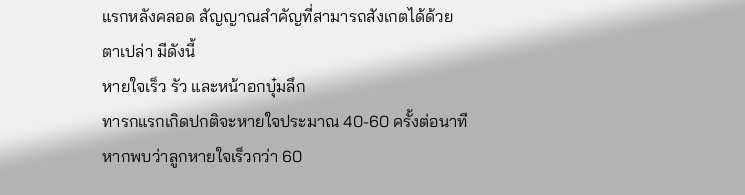แรกหลังคลอด สัญญาณสำคัญที่สามารถสังเกตได้ด้วยตาเปล่า มีดังนี้
หายใจเร็ว รัว และหน้าอกบุ๋มลึก
ทารกแรกเกิดปกติจะหายใจประมาณ 40-60 ครั้งต่อนาที หากพบว่าลูกหายใจเร็วกว่า 60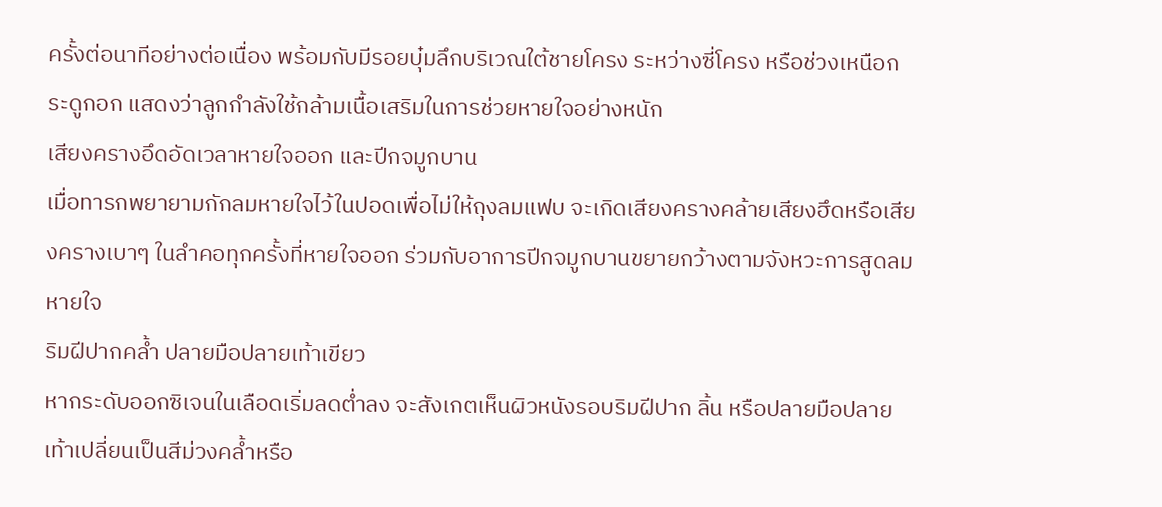ครั้งต่อนาทีอย่างต่อเนื่อง พร้อมกับมีรอยบุ๋มลึกบริเวณใต้ชายโครง ระหว่างซี่โครง หรือช่วงเหนือกระดูกอก แสดงว่าลูกกำลังใช้กล้ามเนื้อเสริมในการช่วยหายใจอย่างหนัก
เสียงครางอึดอัดเวลาหายใจออก และปีกจมูกบาน
เมื่อทารกพยายามกักลมหายใจไว้ในปอดเพื่อไม่ให้ถุงลมแฟบ จะเกิดเสียงครางคล้ายเสียงฮึดหรือเสียงครางเบาๆ ในลำคอทุกครั้งที่หายใจออก ร่วมกับอาการปีกจมูกบานขยายกว้างตามจังหวะการสูดลมหายใจ
ริมฝีปากคล้ำ ปลายมือปลายเท้าเขียว
หากระดับออกซิเจนในเลือดเริ่มลดต่ำลง จะสังเกตเห็นผิวหนังรอบริมฝีปาก ลิ้น หรือปลายมือปลายเท้าเปลี่ยนเป็นสีม่วงคล้ำหรือ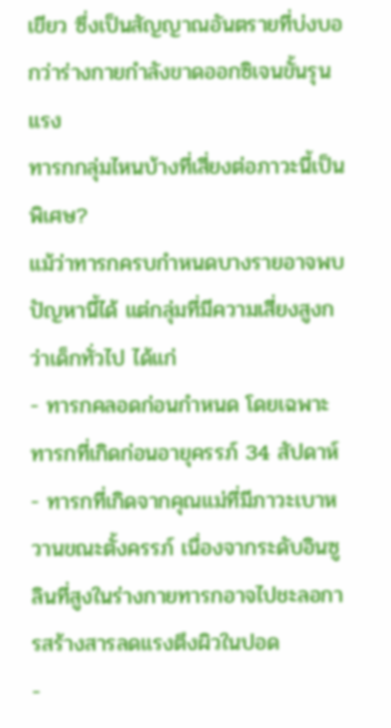เขียว ซึ่งเป็นสัญญาณอันตรายที่บ่งบอกว่าร่างกายกำลังขาดออกซิเจนขั้นรุนแรง
ทารกกลุ่มไหนบ้างที่เสี่ยงต่อภาวะนี้เป็นพิเศษ?
แม้ว่าทารกครบกำหนดบางรายอาจพบปัญหานี้ได้ แต่กลุ่มที่มีความเสี่ยงสูงกว่าเด็กทั่วไป ได้แก่
- ทารกคลอดก่อนกำหนด โดยเฉพาะทารกที่เกิดก่อนอายุครรภ์ 34 สัปดาห์
- ทารกที่เกิดจากคุณแม่ที่มีภาวะเบาหวานขณะตั้งครรภ์ เนื่องจากระดับอินซูลินที่สูงในร่างกายทารกอาจไปชะลอการสร้างสารลดแรงตึงผิวในปอด
-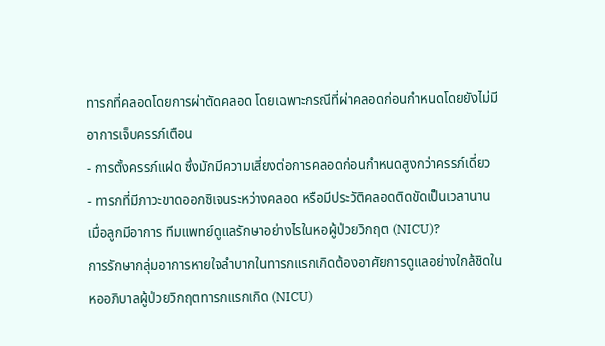ทารกที่คลอดโดยการผ่าตัดคลอด โดยเฉพาะกรณีที่ผ่าคลอดก่อนกำหนดโดยยังไม่มีอาการเจ็บครรภ์เตือน
- การตั้งครรภ์แฝด ซึ่งมักมีความเสี่ยงต่อการคลอดก่อนกำหนดสูงกว่าครรภ์เดี่ยว
- ทารกที่มีภาวะขาดออกซิเจนระหว่างคลอด หรือมีประวัติคลอดติดขัดเป็นเวลานาน
เมื่อลูกมีอาการ ทีมแพทย์ดูแลรักษาอย่างไรในหอผู้ป่วยวิกฤต (NICU)?
การรักษากลุ่มอาการหายใจลำบากในทารกแรกเกิดต้องอาศัยการดูแลอย่างใกล้ชิดในหออภิบาลผู้ป่วยวิกฤตทารกแรกเกิด (NICU)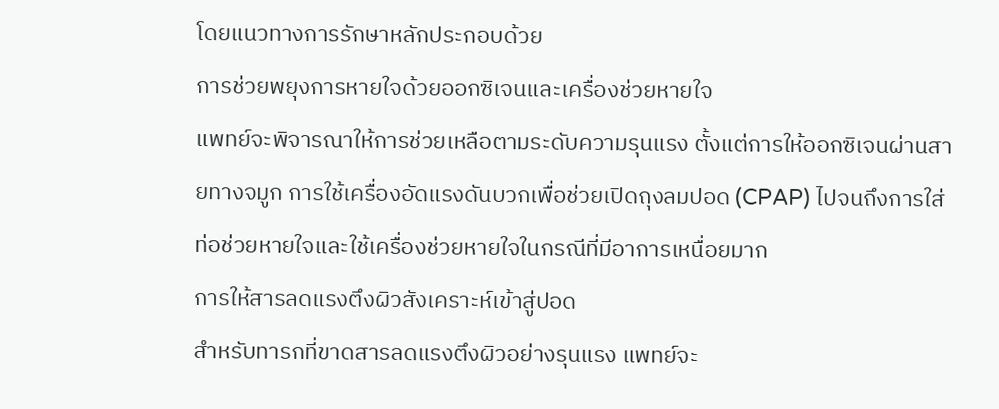โดยแนวทางการรักษาหลักประกอบด้วย
การช่วยพยุงการหายใจด้วยออกซิเจนและเครื่องช่วยหายใจ
แพทย์จะพิจารณาให้การช่วยเหลือตามระดับความรุนแรง ตั้งแต่การให้ออกซิเจนผ่านสายทางจมูก การใช้เครื่องอัดแรงดันบวกเพื่อช่วยเปิดถุงลมปอด (CPAP) ไปจนถึงการใส่ท่อช่วยหายใจและใช้เครื่องช่วยหายใจในกรณีที่มีอาการเหนื่อยมาก
การให้สารลดแรงตึงผิวสังเคราะห์เข้าสู่ปอด
สำหรับทารกที่ขาดสารลดแรงตึงผิวอย่างรุนแรง แพทย์จะ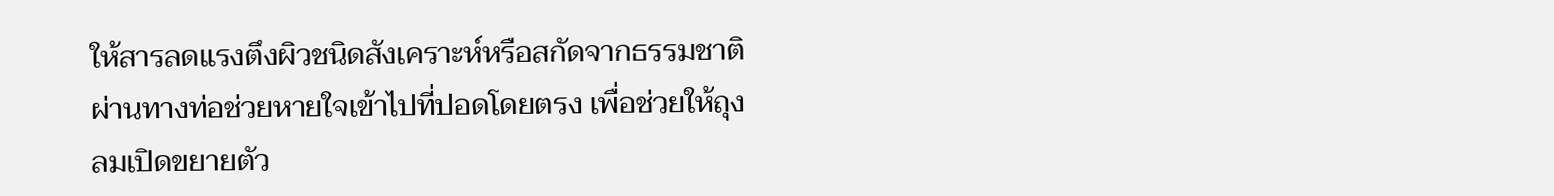ให้สารลดแรงตึงผิวชนิดสังเคราะห์หรือสกัดจากธรรมชาติผ่านทางท่อช่วยหายใจเข้าไปที่ปอดโดยตรง เพื่อช่วยให้ถุงลมเปิดขยายตัว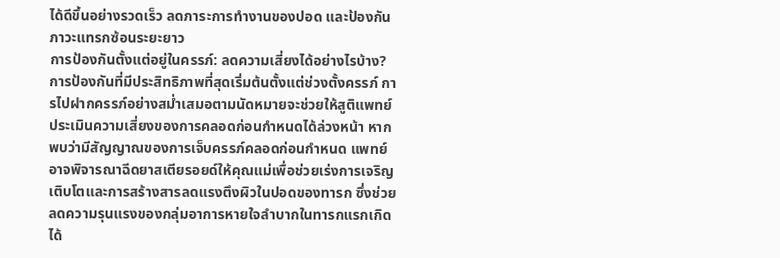ได้ดีขึ้นอย่างรวดเร็ว ลดภาระการทำงานของปอด และป้องกันภาวะแทรกซ้อนระยะยาว
การป้องกันตั้งแต่อยู่ในครรภ์: ลดความเสี่ยงได้อย่างไรบ้าง?
การป้องกันที่มีประสิทธิภาพที่สุดเริ่มต้นตั้งแต่ช่วงตั้งครรภ์ การไปฝากครรภ์อย่างสม่ำเสมอตามนัดหมายจะช่วยให้สูติแพทย์ประเมินความเสี่ยงของการคลอดก่อนกำหนดได้ล่วงหน้า หากพบว่ามีสัญญาณของการเจ็บครรภ์คลอดก่อนกำหนด แพทย์อาจพิจารณาฉีดยาสเตียรอยด์ให้คุณแม่เพื่อช่วยเร่งการเจริญเติบโตและการสร้างสารลดแรงตึงผิวในปอดของทารก ซึ่งช่วยลดความรุนแรงของกลุ่มอาการหายใจลำบากในทารกแรกเกิดได้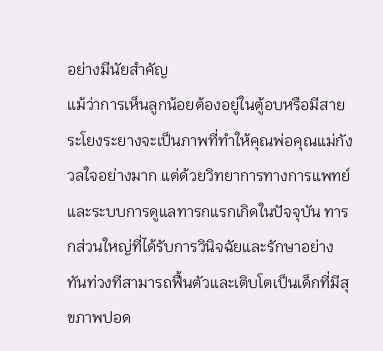อย่างมีนัยสำคัญ
แม้ว่าการเห็นลูกน้อยต้องอยู่ในตู้อบหรือมีสายระโยงระยางจะเป็นภาพที่ทำให้คุณพ่อคุณแม่กังวลใจอย่างมาก แต่ด้วยวิทยาการทางการแพทย์และระบบการดูแลทารกแรกเกิดในปัจจุบัน ทารกส่วนใหญ่ที่ได้รับการวินิจฉัยและรักษาอย่างทันท่วงทีสามารถฟื้นตัวและเติบโตเป็นเด็กที่มีสุขภาพปอด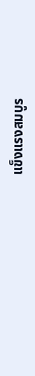แข็งแรงสมบูร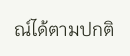ณ์ได้ตามปกติ